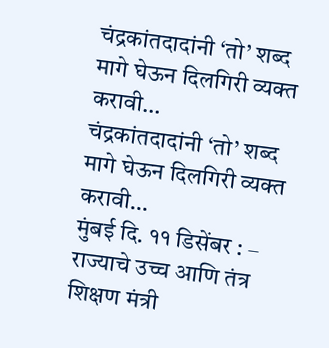चंद्रकांतदादांनी ‘तो’ शब्द मागे घेऊन दिलगिरी व्यक्त करावी…
चंद्रकांतदादांनी ‘तो’ शब्द मागे घेऊन दिलगिरी व्यक्त करावी…
मुंबई दि. ११ डिसेंबर : –
राज्याचे उच्च आणि तंत्र शिक्षण मंत्री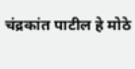चंद्रकांत पाटील हे मोठे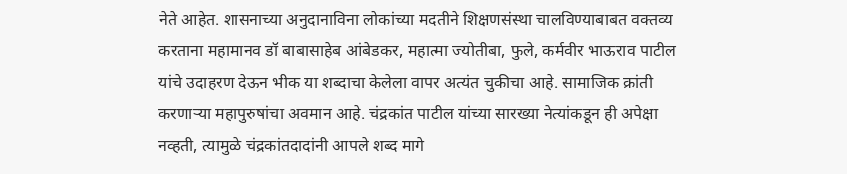नेते आहेत. शासनाच्या अनुदानाविना लोकांच्या मदतीने शिक्षणसंस्था चालविण्याबाबत वक्तव्य करताना महामानव डॉ बाबासाहेब आंबेडकर, महात्मा ज्योतीबा, फुले, कर्मवीर भाऊराव पाटील यांचे उदाहरण देऊन भीक या शब्दाचा केलेला वापर अत्यंत चुकीचा आहे. सामाजिक क्रांती करणाऱ्या महापुरुषांचा अवमान आहे. चंद्रकांत पाटील यांच्या सारख्या नेत्यांकडून ही अपेक्षा नव्हती, त्यामुळे चंद्रकांतदादांनी आपले शब्द मागे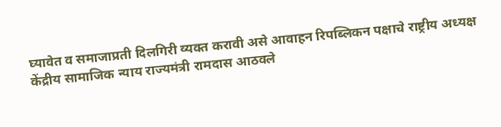घ्यावेत व समाजाप्रती दिलगिरी व्यक्त करावी असे आवाहन रिपब्लिकन पक्षाचे राष्ट्रीय अध्यक्ष केंद्रीय सामाजिक न्याय राज्यमंत्री रामदास आठवले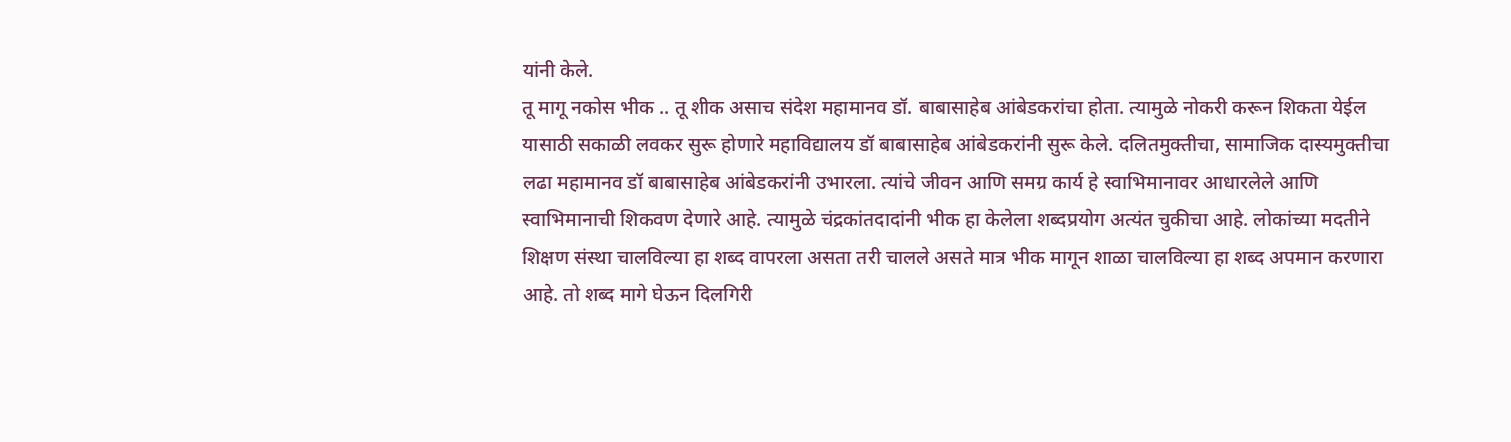यांनी केले.
तू मागू नकोस भीक .. तू शीक असाच संदेश महामानव डॉ. बाबासाहेब आंबेडकरांचा होता. त्यामुळे नोकरी करून शिकता येईल यासाठी सकाळी लवकर सुरू होणारे महाविद्यालय डॉ बाबासाहेब आंबेडकरांनी सुरू केले. दलितमुक्तीचा, सामाजिक दास्यमुक्तीचा लढा महामानव डॉ बाबासाहेब आंबेडकरांनी उभारला. त्यांचे जीवन आणि समग्र कार्य हे स्वाभिमानावर आधारलेले आणि स्वाभिमानाची शिकवण देणारे आहे. त्यामुळे चंद्रकांतदादांनी भीक हा केलेला शब्दप्रयोग अत्यंत चुकीचा आहे. लोकांच्या मदतीने शिक्षण संस्था चालविल्या हा शब्द वापरला असता तरी चालले असते मात्र भीक मागून शाळा चालविल्या हा शब्द अपमान करणारा आहे. तो शब्द मागे घेऊन दिलगिरी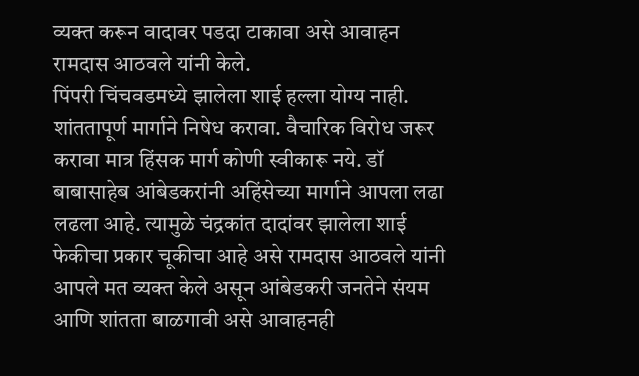व्यक्त करून वादावर पडदा टाकावा असे आवाहन रामदास आठवले यांनी केले.
पिंपरी चिंचवडमध्ये झालेला शाई हल्ला योग्य नाही. शांततापूर्ण मार्गाने निषेध करावा. वैचारिक विरोध जरूर करावा मात्र हिंसक मार्ग कोणी स्वीकारू नये. डॉ बाबासाहेब आंबेडकरांनी अहिंसेच्या मार्गाने आपला लढा लढला आहे. त्यामुळे चंद्रकांत दादांवर झालेला शाई फेकीचा प्रकार चूकीचा आहे असे रामदास आठवले यांनी आपले मत व्यक्त केले असून आंबेडकरी जनतेने संयम आणि शांतता बाळगावी असे आवाहनही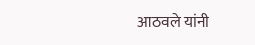आठवले यांनी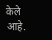केले आहे.